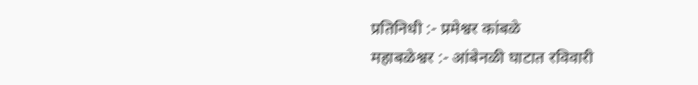प्रतिनिधी :- प्रमेश्वर कांबळे
महाबळेश्वर :- आंबेनळी घाटात रविवारी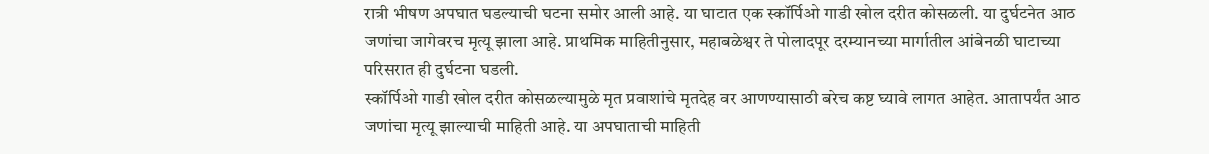रात्री भीषण अपघात घडल्याची घटना समोर आली आहे. या घाटात एक स्कॉर्पिओ गाडी खोल दरीत कोसळली. या दुर्घटनेत आठ जणांचा जागेवरच मृत्यू झाला आहे. प्राथमिक माहितीनुसार, महाबळेश्वर ते पोलादपूर दरम्यानच्या मार्गातील आंबेनळी घाटाच्या परिसरात ही दुर्घटना घडली.
स्कॉर्पिओ गाडी खोल दरीत कोसळल्यामुळे मृत प्रवाशांचे मृतदेह वर आणण्यासाठी बरेच कष्ट घ्यावे लागत आहेत. आतापर्यंत आठ जणांचा मृत्यू झाल्याची माहिती आहे. या अपघाताची माहिती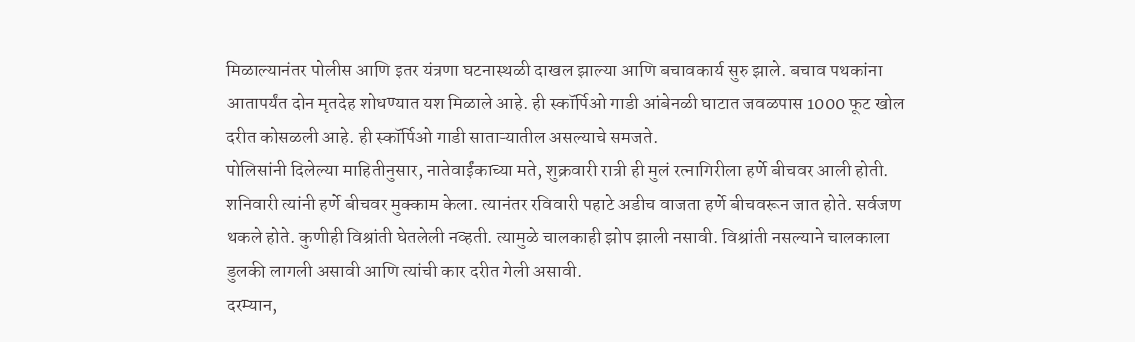मिळाल्यानंतर पोलीस आणि इतर यंत्रणा घटनास्थळी दाखल झाल्या आणि बचावकार्य सुरु झाले. बचाव पथकांना आतापर्यंत दोन मृतदेह शोधण्यात यश मिळाले आहे. ही स्कॉर्पिओ गाडी आंबेनळी घाटात जवळपास 1000 फूट खोल दरीत कोसळली आहे. ही स्कॉर्पिओ गाडी साताऱ्यातील असल्याचे समजते.
पोलिसांनी दिलेल्या माहितीनुसार, नातेवाईंकाच्या मते, शुक्रवारी रात्री ही मुलं रत्नागिरीला हर्णे बीचवर आली होती. शनिवारी त्यांनी हर्णे बीचवर मुक्काम केला. त्यानंतर रविवारी पहाटे अडीच वाजता हर्णे बीचवरून जात होते. सर्वजण थकले होते. कुणीही विश्रांती घेतलेली नव्हती. त्यामुळे चालकाही झोप झाली नसावी. विश्रांती नसल्याने चालकाला डुलकी लागली असावी आणि त्यांची कार दरीत गेली असावी.
दरम्यान,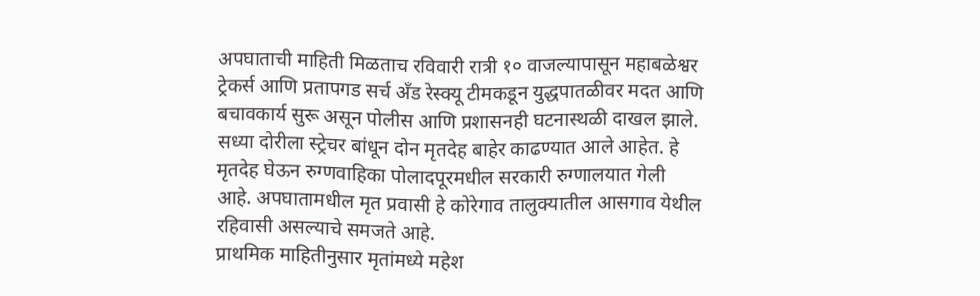अपघाताची माहिती मिळताच रविवारी रात्री १० वाजल्यापासून महाबळेश्वर ट्रेकर्स आणि प्रतापगड सर्च अँड रेस्क्यू टीमकडून युद्धपातळीवर मदत आणि बचावकार्य सुरू असून पोलीस आणि प्रशासनही घटनास्थळी दाखल झाले. सध्या दोरीला स्ट्रेचर बांधून दोन मृतदेह बाहेर काढण्यात आले आहेत. हे मृतदेह घेऊन रुग्णवाहिका पोलादपूरमधील सरकारी रुग्णालयात गेली आहे. अपघातामधील मृत प्रवासी हे कोरेगाव तालुक्यातील आसगाव येथील रहिवासी असल्याचे समजते आहे.
प्राथमिक माहितीनुसार मृतांमध्ये महेश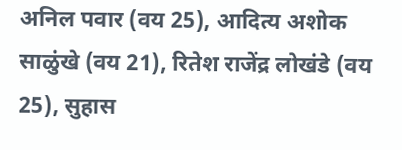अनिल पवार (वय 25), आदित्य अशोक साळुंखे (वय 21), रितेश राजेंद्र लोखंडे (वय 25), सुहास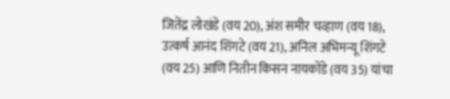जितेंद्र लोखंडे (वय 20), अंश समीर चव्हाण (वय 18), उत्कर्ष आनंद शिंगटे (वय 21), अनिल अभिमन्यू शिंगटे (वय 25) आणि नितीन किसन नायकोंडे (वय 35) यांचा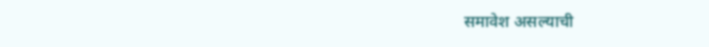समावेश असल्याची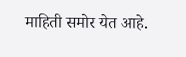माहिती समोर येत आहे.